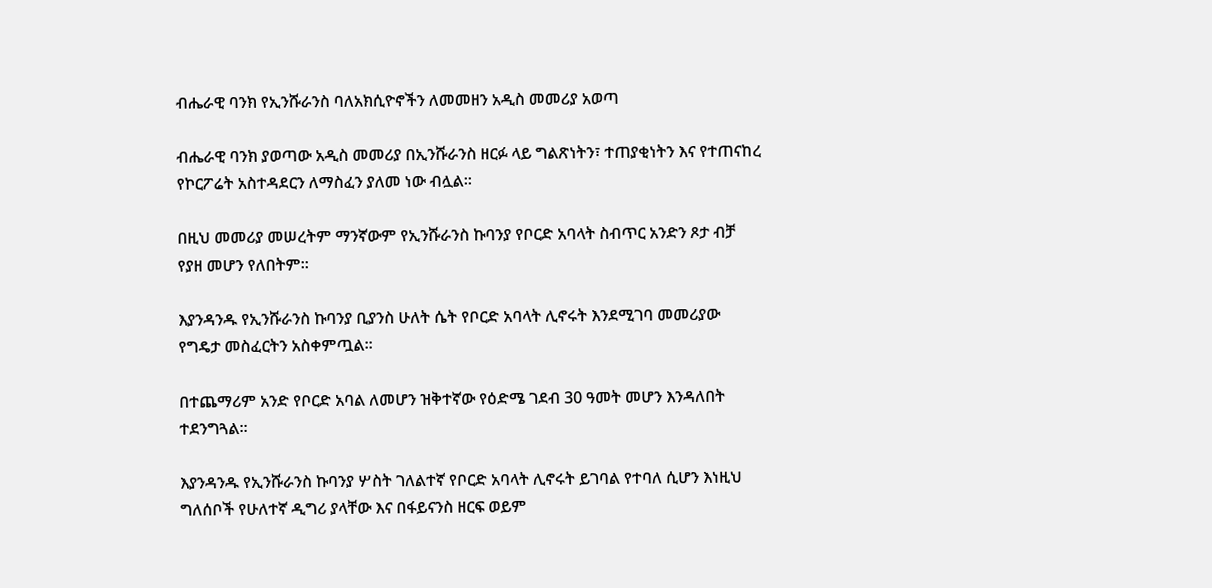ብሔራዊ ባንክ የኢንሹራንስ ባለአክሲዮኖችን ለመመዘን አዲስ መመሪያ አወጣ

ብሔራዊ ባንክ ያወጣው አዲስ መመሪያ በኢንሹራንስ ዘርፉ ላይ ግልጽነትን፣ ተጠያቂነትን እና የተጠናከረ የኮርፖሬት አስተዳደርን ለማስፈን ያለመ ነው ብሏል።

በዚህ መመሪያ መሠረትም ማንኛውም የኢንሹራንስ ኩባንያ የቦርድ አባላት ስብጥር አንድን ጾታ ብቻ የያዘ መሆን የለበትም።

እያንዳንዱ የኢንሹራንስ ኩባንያ ቢያንስ ሁለት ሴት የቦርድ አባላት ሊኖሩት እንደሚገባ መመሪያው የግዴታ መስፈርትን አስቀምጧል።

በተጨማሪም አንድ የቦርድ አባል ለመሆን ዝቅተኛው የዕድሜ ገደብ 30 ዓመት መሆን እንዳለበት ተደንግጓል።

እያንዳንዱ የኢንሹራንስ ኩባንያ ሦስት ገለልተኛ የቦርድ አባላት ሊኖሩት ይገባል የተባለ ሲሆን እነዚህ ግለሰቦች የሁለተኛ ዲግሪ ያላቸው እና በፋይናንስ ዘርፍ ወይም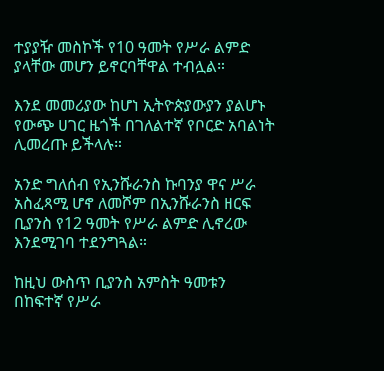ተያያዥ መስኮች የ10 ዓመት የሥራ ልምድ ያላቸው መሆን ይኖርባቸዋል ተብሏል።

እንደ መመሪያው ከሆነ ኢትዮጵያውያን ያልሆኑ የውጭ ሀገር ዜጎች በገለልተኛ የቦርድ አባልነት ሊመረጡ ይችላሉ።

አንድ ግለሰብ የኢንሹራንስ ኩባንያ ዋና ሥራ አስፈጻሚ ሆኖ ለመሾም በኢንሹራንስ ዘርፍ ቢያንስ የ12 ዓመት የሥራ ልምድ ሊኖረው እንደሚገባ ተደንግጓል።

ከዚህ ውስጥ ቢያንስ አምስት ዓመቱን በከፍተኛ የሥራ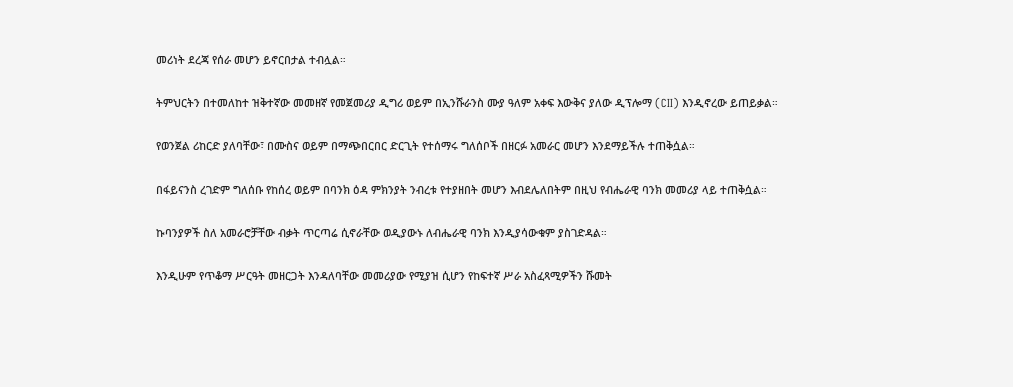መሪነት ደረጃ የሰራ መሆን ይኖርበታል ተብሏል።

ትምህርትን በተመለከተ ዝቅተኛው መመዘኛ የመጀመሪያ ዲግሪ ወይም በኢንሹራንስ ሙያ ዓለም አቀፍ እውቅና ያለው ዲፕሎማ (CII) እንዲኖረው ይጠይቃል።

የወንጀል ሪከርድ ያለባቸው፣ በሙስና ወይም በማጭበርበር ድርጊት የተሰማሩ ግለሰቦች በዘርፉ አመራር መሆን እንደማይችሉ ተጠቅሷል።

በፋይናንስ ረገድም ግለሰቡ የከሰረ ወይም በባንክ ዕዳ ምክንያት ንብረቱ የተያዘበት መሆን እብደሌለበትም በዚህ የብሔራዊ ባንክ መመሪያ ላይ ተጠቅሷል።

ኩባንያዎች ስለ አመራሮቻቸው ብቃት ጥርጣሬ ሲኖራቸው ወዲያውኑ ለብሔራዊ ባንክ እንዲያሳውቁም ያስገድዳል።

እንዲሁም የጥቆማ ሥርዓት መዘርጋት እንዳለባቸው መመሪያው የሚያዝ ሲሆን የከፍተኛ ሥራ አስፈጻሚዎችን ሹመት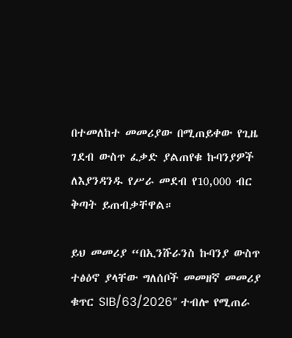በተመለከተ መመሪያው በሚጠይቀው የጊዜ ገደብ ውስጥ ፈቃድ ያልጠየቁ ኩባንያዎች ለእያንዳንዱ የሥራ መደብ የ10,000 ብር ቅጣት ይጠብቃቸዋል።

ይህ መመሪያ “በኢንሹራንስ ኩባንያ ውስጥ ተፅዕኖ ያላቸው ግለሰቦች መመዘኛ መመሪያ ቁጥር SIB/63/2026” ተብሎ የሚጠራ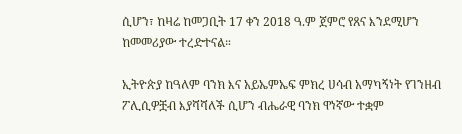ሲሆን፣ ከዛሬ ከመጋቢት 17 ቀን 2018 ዓ.ም ጀምሮ የጸና እንደሚሆን ከመመሪያው ተረድተናል።

ኢትዮጵያ ከዓለም ባንክ እና አይኤምኤፍ ምክረ ሀሳብ አማካኝነት የገንዘብ ፖሊሲዎቿብ እያሻሻለች ሲሆን ብሔራዊ ባንክ ዋነኛው ተቋም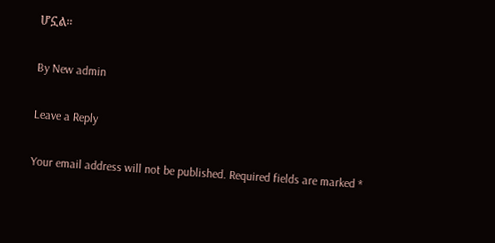ሆኗል።

By New admin

Leave a Reply

Your email address will not be published. Required fields are marked *